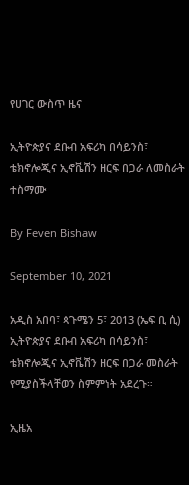የሀገር ውስጥ ዜና

ኢትዮጵያና ደቡብ አፍሪካ በሳይንስ፣ ቴክኖሎጂና ኢኖቬሽን ዘርፍ በጋራ ለመስራት ተስማሙ

By Feven Bishaw

September 10, 2021

አዲስ አበባ፣ ጳጉሜን 5፣ 2013 (ኤፍ ቢ ሲ) ኢትዮጵያና ደቡብ አፍሪካ በሳይንስ፣ ቴክኖሎጂና ኢኖቬሽን ዘርፍ በጋራ መስራት የሚያስችላቸወን ስምምነት አደረጉ።

ኢዜአ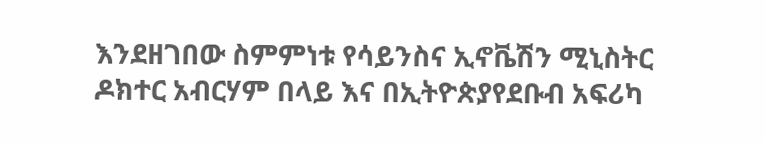እንደዘገበው ስምምነቱ የሳይንስና ኢኖቬሽን ሚኒስትር ዶክተር አብርሃም በላይ እና በኢትዮጵያየደቡብ አፍሪካ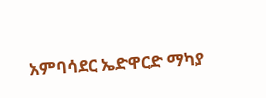አምባሳደር ኤድዋርድ ማካያ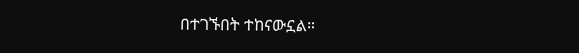በተገኙበት ተከናውኗል።